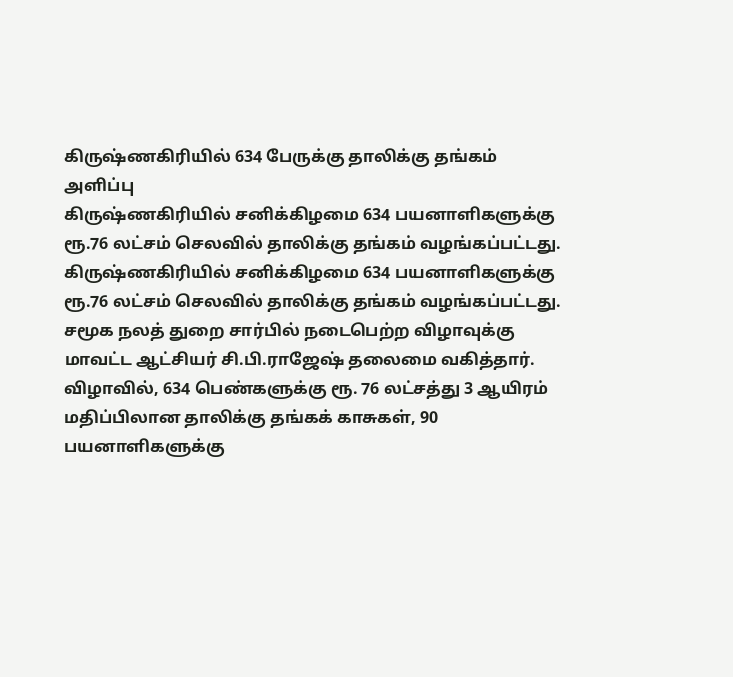கிருஷ்ணகிரியில் 634 பேருக்கு தாலிக்கு தங்கம் அளிப்பு
கிருஷ்ணகிரியில் சனிக்கிழமை 634 பயனாளிகளுக்கு ரூ.76 லட்சம் செலவில் தாலிக்கு தங்கம் வழங்கப்பட்டது.
கிருஷ்ணகிரியில் சனிக்கிழமை 634 பயனாளிகளுக்கு ரூ.76 லட்சம் செலவில் தாலிக்கு தங்கம் வழங்கப்பட்டது.
சமூக நலத் துறை சார்பில் நடைபெற்ற விழாவுக்கு மாவட்ட ஆட்சியர் சி.பி.ராஜேஷ் தலைமை வகித்தார்.
விழாவில், 634 பெண்களுக்கு ரூ. 76 லட்சத்து 3 ஆயிரம் மதிப்பிலான தாலிக்கு தங்கக் காசுகள், 90 பயனாளிகளுக்கு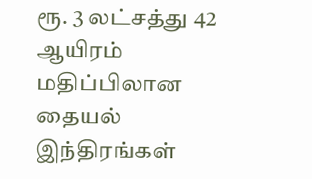ரூ. 3 லட்சத்து 42 ஆயிரம் மதிப்பிலான தையல் இந்திரங்கள்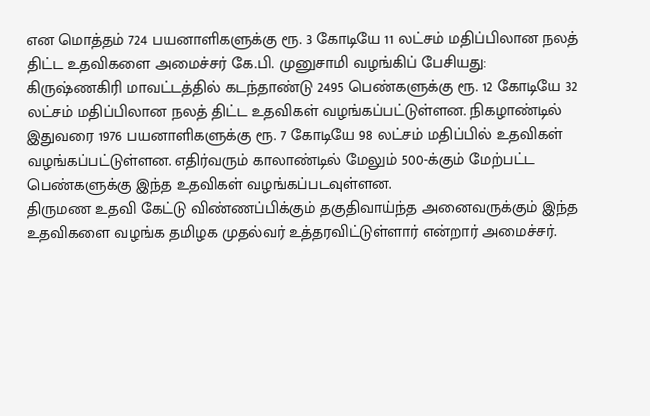என மொத்தம் 724 பயனாளிகளுக்கு ரூ. 3 கோடியே 11 லட்சம் மதிப்பிலான நலத் திட்ட உதவிகளை அமைச்சர் கே.பி. முனுசாமி வழங்கிப் பேசியது:
கிருஷ்ணகிரி மாவட்டத்தில் கடந்தாண்டு 2495 பெண்களுக்கு ரூ. 12 கோடியே 32 லட்சம் மதிப்பிலான நலத் திட்ட உதவிகள் வழங்கப்பட்டுள்ளன. நிகழாண்டில் இதுவரை 1976 பயனாளிகளுக்கு ரூ. 7 கோடியே 98 லட்சம் மதிப்பில் உதவிகள் வழங்கப்பட்டுள்ளன. எதிர்வரும் காலாண்டில் மேலும் 500-க்கும் மேற்பட்ட பெண்களுக்கு இந்த உதவிகள் வழங்கப்படவுள்ளன.
திருமண உதவி கேட்டு விண்ணப்பிக்கும் தகுதிவாய்ந்த அனைவருக்கும் இந்த உதவிகளை வழங்க தமிழக முதல்வர் உத்தரவிட்டுள்ளார் என்றார் அமைச்சர்.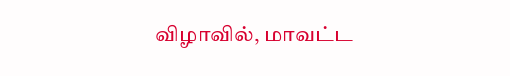விழாவில், மாவட்ட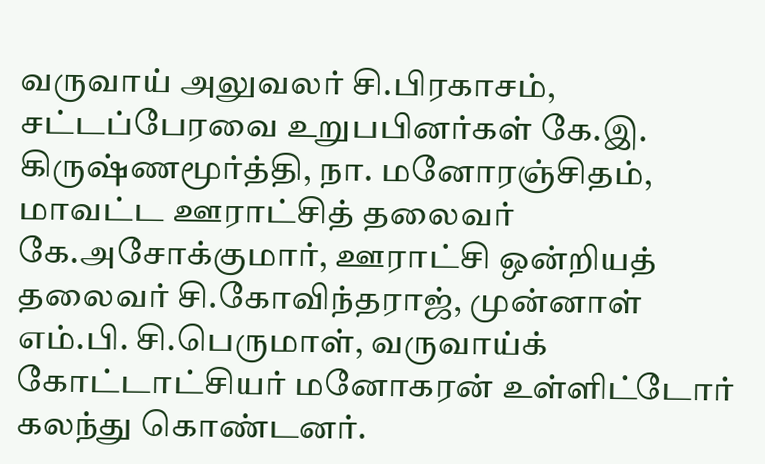வருவாய் அலுவலர் சி.பிரகாசம், சட்டப்பேரவை உறுபபினர்கள் கே.இ. கிருஷ்ணமூர்த்தி, நா. மனோரஞ்சிதம், மாவட்ட ஊராட்சித் தலைவர் கே.அசோக்குமார், ஊராட்சி ஒன்றியத் தலைவர் சி.கோவிந்தராஜ், முன்னாள் எம்.பி. சி.பெருமாள், வருவாய்க் கோட்டாட்சியர் மனோகரன் உள்ளிட்டோர் கலந்து கொண்டனர்.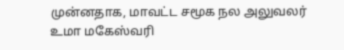முன்னதாக, மாவட்ட சமூக நல அலுவலர் உமா மகேஸ்வரி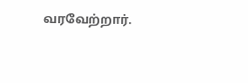வரவேற்றார்.